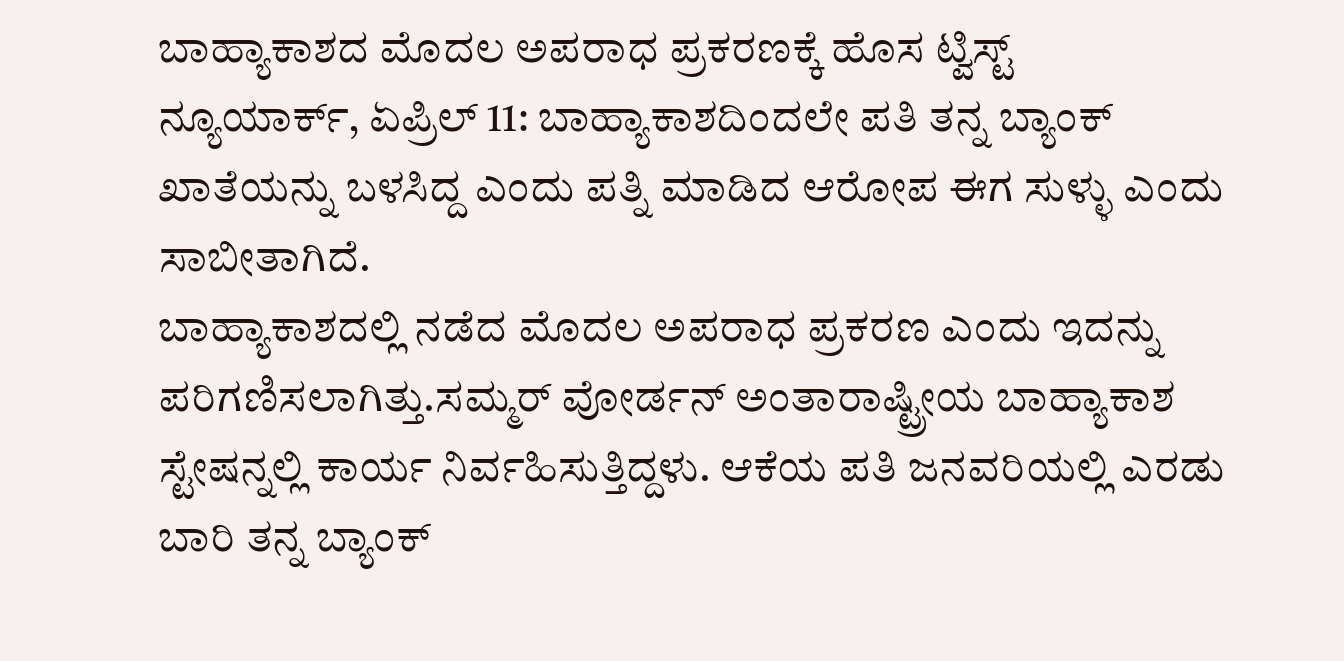ಬಾಹ್ಯಾಕಾಶದ ಮೊದಲ ಅಪರಾಧ ಪ್ರಕರಣಕ್ಕೆ ಹೊಸ ಟ್ವಿಸ್ಟ್
ನ್ಯೂಯಾರ್ಕ್, ಏಪ್ರಿಲ್ 11: ಬಾಹ್ಯಾಕಾಶದಿಂದಲೇ ಪತಿ ತನ್ನ ಬ್ಯಾಂಕ್ ಖಾತೆಯನ್ನು ಬಳಸಿದ್ದ ಎಂದು ಪತ್ನಿ ಮಾಡಿದ ಆರೋಪ ಈಗ ಸುಳ್ಳು ಎಂದು ಸಾಬೀತಾಗಿದೆ.
ಬಾಹ್ಯಾಕಾಶದಲ್ಲಿ ನಡೆದ ಮೊದಲ ಅಪರಾಧ ಪ್ರಕರಣ ಎಂದು ಇದನ್ನು ಪರಿಗಣಿಸಲಾಗಿತ್ತು.ಸಮ್ಮರ್ ವೋರ್ಡನ್ ಅಂತಾರಾಷ್ಟ್ರೀಯ ಬಾಹ್ಯಾಕಾಶ ಸ್ಟೇಷನ್ನಲ್ಲಿ ಕಾರ್ಯ ನಿರ್ವಹಿಸುತ್ತಿದ್ದಳು. ಆಕೆಯ ಪತಿ ಜನವರಿಯಲ್ಲಿ ಎರಡು ಬಾರಿ ತನ್ನ ಬ್ಯಾಂಕ್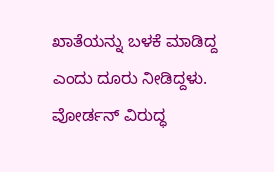ಖಾತೆಯನ್ನು ಬಳಕೆ ಮಾಡಿದ್ದ ಎಂದು ದೂರು ನೀಡಿದ್ದಳು.
ವೋರ್ಡನ್ ವಿರುದ್ಧ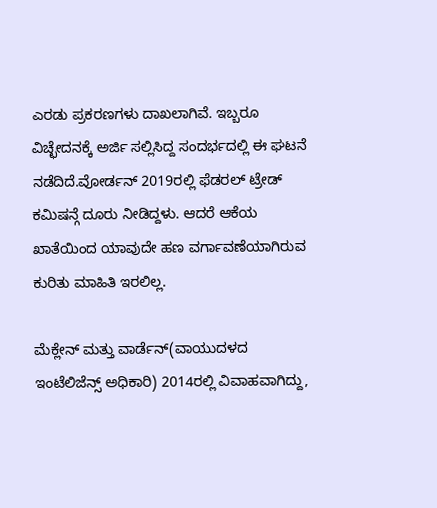ಎರಡು ಪ್ರಕರಣಗಳು ದಾಖಲಾಗಿವೆ. ಇಬ್ಬರೂ ವಿಚ್ಛೇದನಕ್ಕೆ ಅರ್ಜಿ ಸಲ್ಲಿಸಿದ್ದ ಸಂದರ್ಭದಲ್ಲಿ ಈ ಘಟನೆ ನಡೆದಿದೆ.ವೋರ್ಡನ್ 2019ರಲ್ಲಿ ಫೆಡರಲ್ ಟ್ರೇಡ್ ಕಮಿಷನ್ಗೆ ದೂರು ನೀಡಿದ್ದಳು. ಆದರೆ ಆಕೆಯ ಖಾತೆಯಿಂದ ಯಾವುದೇ ಹಣ ವರ್ಗಾವಣೆಯಾಗಿರುವ ಕುರಿತು ಮಾಹಿತಿ ಇರಲಿಲ್ಲ.

ಮೆಕ್ಲೇನ್ ಮತ್ತು ವಾರ್ಡೆನ್(ವಾಯುದಳದ ಇಂಟೆಲಿಜೆನ್ಸ್ ಅಧಿಕಾರಿ) 2014ರಲ್ಲಿ ವಿವಾಹವಾಗಿದ್ದು,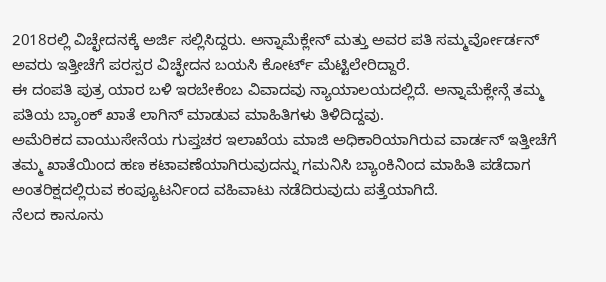2018ರಲ್ಲಿ ವಿಚ್ಛೇದನಕ್ಕೆ ಅರ್ಜಿ ಸಲ್ಲಿಸಿದ್ದರು. ಅನ್ನಾಮೆಕ್ಲೇನ್ ಮತ್ತು ಅವರ ಪತಿ ಸಮ್ಮರ್ವೋರ್ಡನ್ ಅವರು ಇತ್ತೀಚೆಗೆ ಪರಸ್ಪರ ವಿಚ್ಛೇದನ ಬಯಸಿ ಕೋರ್ಟ್ ಮೆಟ್ಟಿಲೇರಿದ್ದಾರೆ.
ಈ ದಂಪತಿ ಪುತ್ರ ಯಾರ ಬಳಿ ಇರಬೇಕೆಂಬ ವಿವಾದವು ನ್ಯಾಯಾಲಯದಲ್ಲಿದೆ. ಅನ್ನಾಮೆಕ್ಲೇನ್ಗೆ ತಮ್ಮ ಪತಿಯ ಬ್ಯಾಂಕ್ ಖಾತೆ ಲಾಗಿನ್ ಮಾಡುವ ಮಾಹಿತಿಗಳು ತಿಳಿದಿದ್ದವು.
ಅಮೆರಿಕದ ವಾಯುಸೇನೆಯ ಗುಪ್ತಚರ ಇಲಾಖೆಯ ಮಾಜಿ ಅಧಿಕಾರಿಯಾಗಿರುವ ವಾರ್ಡನ್ ಇತ್ತೀಚೆಗೆ ತಮ್ಮ ಖಾತೆಯಿಂದ ಹಣ ಕಟಾವಣೆಯಾಗಿರುವುದನ್ನು ಗಮನಿಸಿ ಬ್ಯಾಂಕಿನಿಂದ ಮಾಹಿತಿ ಪಡೆದಾಗ ಅಂತರಿಕ್ಷದಲ್ಲಿರುವ ಕಂಪ್ಯೂಟರ್ನಿಂದ ವಹಿವಾಟು ನಡೆದಿರುವುದು ಪತ್ತೆಯಾಗಿದೆ.
ನೆಲದ ಕಾನೂನು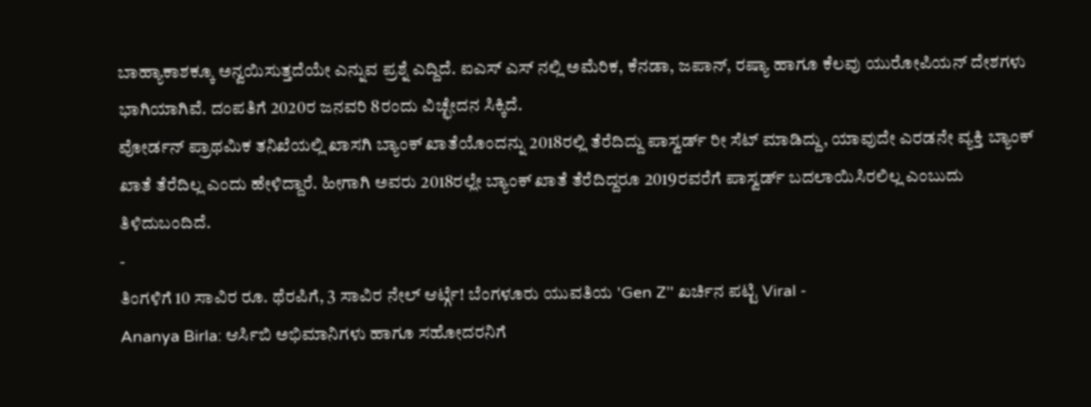ಬಾಹ್ಯಾಕಾಶಕ್ಕೂ ಅನ್ವಯಿಸುತ್ತದೆಯೇ ಎನ್ನುವ ಪ್ರಶ್ನೆ ಎದ್ದಿದೆ. ಐಎಸ್ ಎಸ್ ನಲ್ಲಿ ಅಮೆರಿಕ, ಕೆನಡಾ, ಜಪಾನ್, ರಷ್ಯಾ ಹಾಗೂ ಕೆಲವು ಯುರೋಪಿಯನ್ ದೇಶಗಳು ಭಾಗಿಯಾಗಿವೆ. ದಂಪತಿಗೆ 2020ರ ಜನವರಿ 8ರಂದು ವಿಚ್ಛೇದನ ಸಿಕ್ಕಿದೆ.
ವೋರ್ಡನ್ ಪ್ರಾಥಮಿಕ ತನಿಖೆಯಲ್ಲಿ ಖಾಸಗಿ ಬ್ಯಾಂಕ್ ಖಾತೆಯೊಂದನ್ನು 2018ರಲ್ಲಿ ತೆರೆದಿದ್ದು ಪಾಸ್ವರ್ಡ್ ರೀ ಸೆಟ್ ಮಾಡಿದ್ದು, ಯಾವುದೇ ಎರಡನೇ ವ್ಯಕ್ತಿ ಬ್ಯಾಂಕ್ ಖಾತೆ ತೆರೆದಿಲ್ಲ ಎಂದು ಹೇಳಿದ್ದಾರೆ. ಹೀಗಾಗಿ ಅವರು 2018ರಲ್ಲೇ ಬ್ಯಾಂಕ್ ಖಾತೆ ತೆರೆದಿದ್ದರೂ 2019ರವರೆಗೆ ಪಾಸ್ವರ್ಡ್ ಬದಲಾಯಿಸಿರಲಿಲ್ಲ ಎಂಬುದು ತಿಳಿದುಬಂದಿದೆ.
-
ತಿಂಗಳಿಗೆ 10 ಸಾವಿರ ರೂ. ಥೆರಪಿಗೆ, 3 ಸಾವಿರ ನೇಲ್ ಆರ್ಟ್ಗೆ! ಬೆಂಗಳೂರು ಯುವತಿಯ 'Gen Z’' ಖರ್ಚಿನ ಪಟ್ಟಿ Viral -
Ananya Birla: ಆರ್ಸಿಬಿ ಅಭಿಮಾನಿಗಳು ಹಾಗೂ ಸಹೋದರನಿಗೆ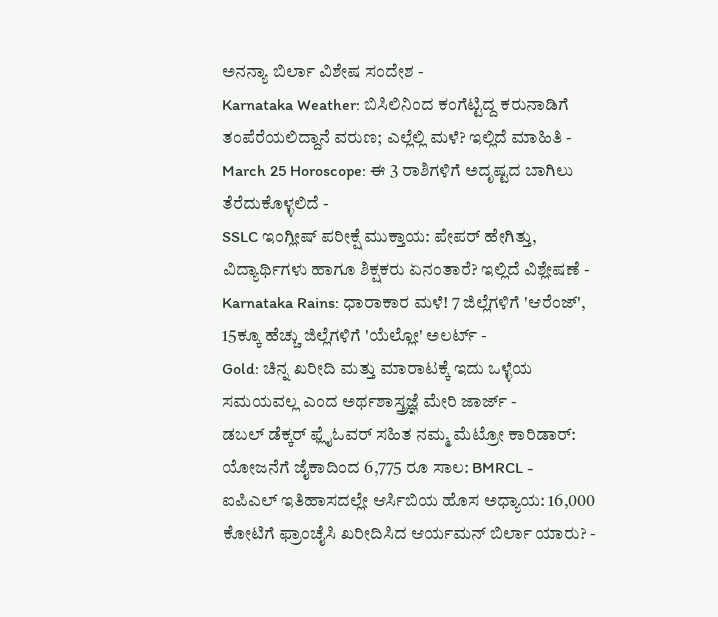ಅನನ್ಯಾ ಬಿರ್ಲಾ ವಿಶೇಷ ಸಂದೇಶ -
Karnataka Weather: ಬಿಸಿಲಿನಿಂದ ಕಂಗೆಟ್ಟಿದ್ದ ಕರುನಾಡಿಗೆ ತಂಪೆರೆಯಲಿದ್ದಾನೆ ವರುಣ; ಎಲ್ಲೆಲ್ಲಿ ಮಳೆ? ಇಲ್ಲಿದೆ ಮಾಹಿತಿ -
March 25 Horoscope: ಈ 3 ರಾಶಿಗಳಿಗೆ ಅದೃಷ್ಟದ ಬಾಗಿಲು ತೆರೆದುಕೊಳ್ಳಲಿದೆ -
SSLC ಇಂಗ್ಲೀಷ್ ಪರೀಕ್ಷೆ ಮುಕ್ತಾಯ: ಪೇಪರ್ ಹೇಗಿತ್ತು, ವಿದ್ಯಾರ್ಥಿಗಳು ಹಾಗೂ ಶಿಕ್ಷಕರು ಏನಂತಾರೆ? ಇಲ್ಲಿದೆ ವಿಶ್ಲೇಷಣೆ -
Karnataka Rains: ಧಾರಾಕಾರ ಮಳೆ! 7 ಜಿಲ್ಲೆಗಳಿಗೆ 'ಆರೆಂಜ್', 15ಕ್ಕೂ ಹೆಚ್ಚು ಜಿಲ್ಲೆಗಳಿಗೆ 'ಯೆಲ್ಲೋ' ಅಲರ್ಟ್ -
Gold: ಚಿನ್ನ ಖರೀದಿ ಮತ್ತು ಮಾರಾಟಕ್ಕೆ ಇದು ಒಳ್ಳೆಯ ಸಮಯವಲ್ಲ ಎಂದ ಅರ್ಥಶಾಸ್ತ್ರಜ್ಞೆ ಮೇರಿ ಜಾರ್ಜ್ -
ಡಬಲ್ ಡೆಕ್ಕರ್ ಫ್ಲೈಓವರ್ ಸಹಿತ ನಮ್ಮ ಮೆಟ್ರೋ ಕಾರಿಡಾರ್: ಯೋಜನೆಗೆ ಜೈಕಾದಿಂದ 6,775 ರೂ ಸಾಲ: BMRCL -
ಐಪಿಎಲ್ ಇತಿಹಾಸದಲ್ಲೇ ಆರ್ಸಿಬಿಯ ಹೊಸ ಅಧ್ಯಾಯ: 16,000 ಕೋಟಿಗೆ ಫ್ರಾಂಚೈಸಿ ಖರೀದಿಸಿದ ಆರ್ಯಮನ್ ಬಿರ್ಲಾ ಯಾರು? -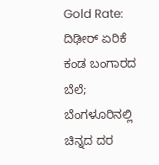Gold Rate: ದಿಢೀರ್ ಏರಿಕೆ ಕಂಡ ಬಂಗಾರದ ಬೆಲೆ; ಬೆಂಗಳೂರಿನಲ್ಲಿ ಚಿನ್ನದ ದರ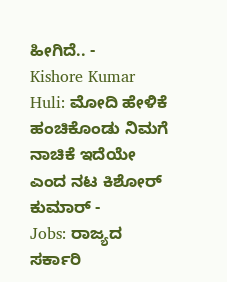ಹೀಗಿದೆ.. -
Kishore Kumar Huli: ಮೋದಿ ಹೇಳಿಕೆ ಹಂಚಿಕೊಂಡು ನಿಮಗೆ ನಾಚಿಕೆ ಇದೆಯೇ ಎಂದ ನಟ ಕಿಶೋರ್ ಕುಮಾರ್ -
Jobs: ರಾಜ್ಯದ ಸರ್ಕಾರಿ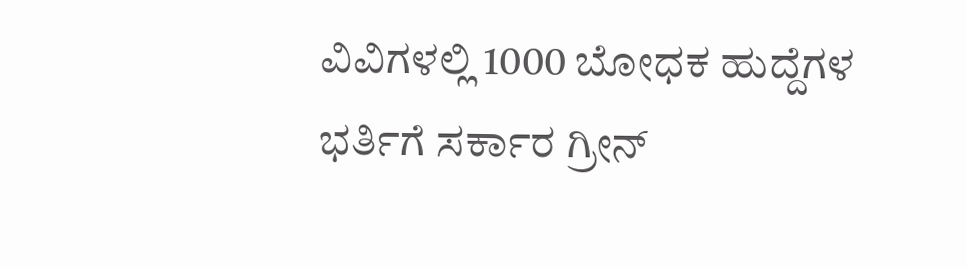ವಿವಿಗಳಲ್ಲಿ 1000 ಬೋಧಕ ಹುದ್ದೆಗಳ ಭರ್ತಿಗೆ ಸರ್ಕಾರ ಗ್ರೀನ್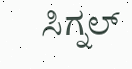ಸಿಗ್ನಲ್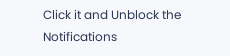Click it and Unblock the Notifications